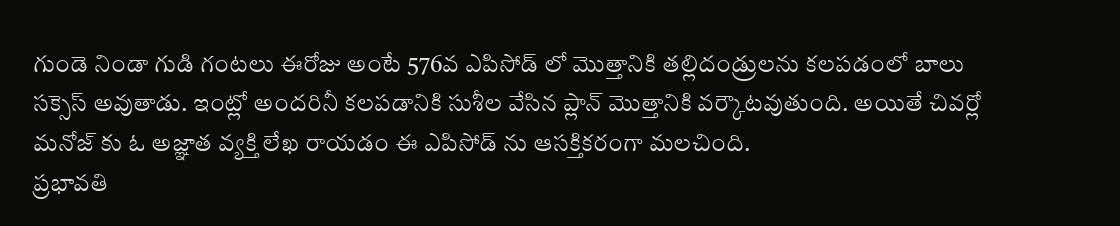గుండె నిండా గుడి గంటలు ఈరోజు అంటే 576వ ఎపిసోడ్ లో మొత్తానికి తల్లిదండ్రులను కలపడంలో బాలు సక్సెస్ అవుతాడు. ఇంట్లో అందరినీ కలపడానికి సుశీల వేసిన ప్లాన్ మొత్తానికి వర్కౌటవుతుంది. అయితే చివర్లో మనోజ్ కు ఓ అజ్ఞాత వ్యక్తి లేఖ రాయడం ఈ ఎపిసోడ్ ను ఆసక్తికరంగా మలచింది.
ప్రభావతి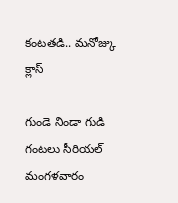కంటతడి.. మనోజ్కు క్లాస్

గుండె నిండా గుడి గంటలు సీరియల్ మంగళవారం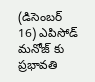(డిసెంబర్ 16) ఎపిసోడ్ మనోజ్ కు ప్రభావతి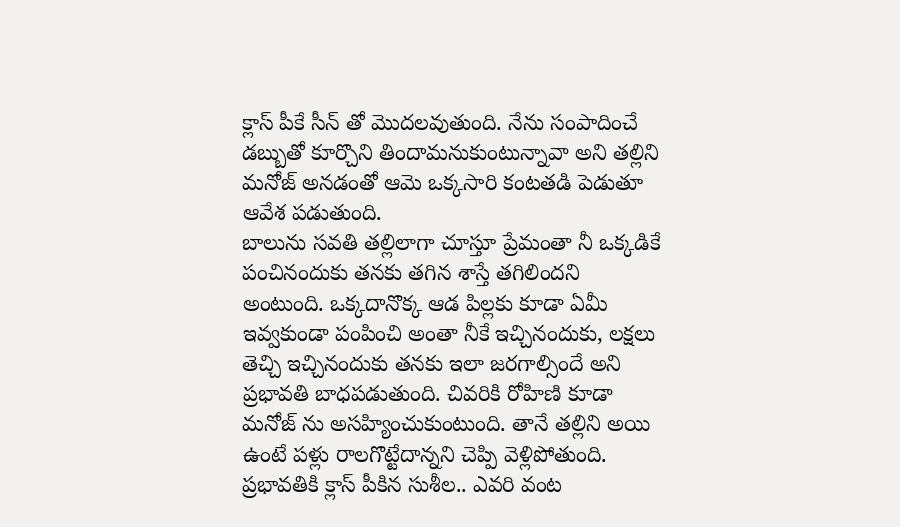క్లాస్ పీకే సీన్ తో మొదలవుతుంది. నేను సంపాదించే డబ్బుతో కూర్చొని తిందామనుకుంటున్నావా అని తల్లిని మనోజ్ అనడంతో ఆమె ఒక్కసారి కంటతడి పెడుతూ ఆవేశ పడుతుంది.
బాలును సవతి తల్లిలాగా చూస్తూ ప్రేమంతా నీ ఒక్కడికే పంచినందుకు తనకు తగిన శాస్తే తగిలిందని అంటుంది. ఒక్కదానొక్క ఆడ పిల్లకు కూడా ఏమీ ఇవ్వకుండా పంపించి అంతా నీకే ఇచ్చినందుకు, లక్షలు తెచ్చి ఇచ్చినందుకు తనకు ఇలా జరగాల్సిందే అని ప్రభావతి బాధపడుతుంది. చివరికి రోహిణి కూడా మనోజ్ ను అసహ్యించుకుంటుంది. తానే తల్లిని అయి ఉంటే పళ్లు రాలగొట్టేదాన్నని చెప్పి వెళ్లిపోతుంది.
ప్రభావతికి క్లాస్ పీకిన సుశీల.. ఎవరి వంట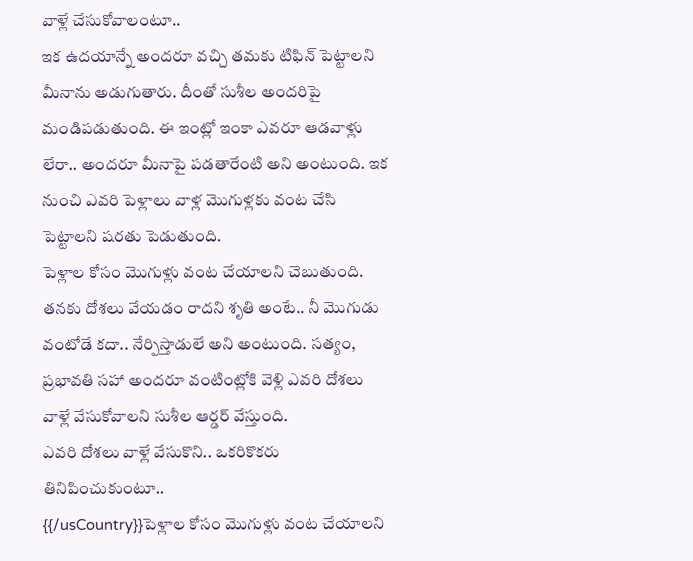వాళ్లే చేసుకోవాలంటూ..
ఇక ఉదయాన్నే అందరూ వచ్చి తమకు టిఫిన్ పెట్టాలని మీనాను అడుగుతారు. దీంతో సుశీల అందరిపై మండిపడుతుంది. ఈ ఇంట్లో ఇంకా ఎవరూ ఆడవాళ్లు లేరా.. అందరూ మీనాపై పడతారేంటి అని అంటుంది. ఇక నుంచి ఎవరి పెళ్లాలు వాళ్ల మొగుళ్లకు వంట చేసి పెట్టాలని షరతు పెడుతుంది.
పెళ్లాల కోసం మొగుళ్లు వంట చేయాలని చెబుతుంది. తనకు దోశలు వేయడం రాదని శృతి అంటే.. నీ మొగుడు వంటోడే కదా.. నేర్పిస్తాడులే అని అంటుంది. సత్యం, ప్రభావతి సహా అందరూ వంటింట్లోకి వెళ్లి ఎవరి దోశలు వాళ్లే వేసుకోవాలని సుశీల ఆర్డర్ వేస్తుంది.
ఎవరి దోశలు వాళ్లే వేసుకొని.. ఒకరికొకరు తినిపించుకుంటూ..
{{/usCountry}}పెళ్లాల కోసం మొగుళ్లు వంట చేయాలని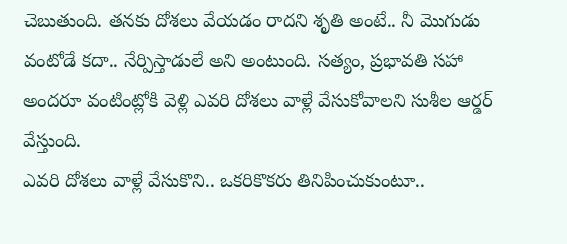చెబుతుంది. తనకు దోశలు వేయడం రాదని శృతి అంటే.. నీ మొగుడు వంటోడే కదా.. నేర్పిస్తాడులే అని అంటుంది. సత్యం, ప్రభావతి సహా అందరూ వంటింట్లోకి వెళ్లి ఎవరి దోశలు వాళ్లే వేసుకోవాలని సుశీల ఆర్డర్ వేస్తుంది.
ఎవరి దోశలు వాళ్లే వేసుకొని.. ఒకరికొకరు తినిపించుకుంటూ..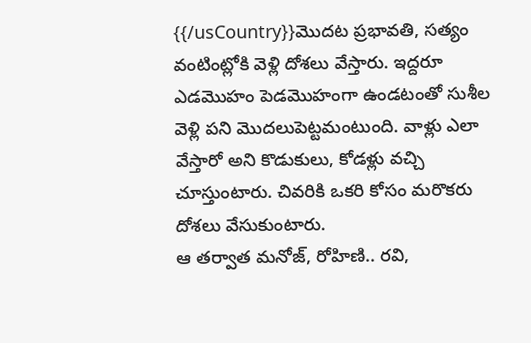{{/usCountry}}మొదట ప్రభావతి, సత్యం వంటింట్లోకి వెళ్లి దోశలు వేస్తారు. ఇద్దరూ ఎడమొహం పెడమొహంగా ఉండటంతో సుశీల వెళ్లి పని మొదలుపెట్టమంటుంది. వాళ్లు ఎలా వేస్తారో అని కొడుకులు, కోడళ్లు వచ్చి చూస్తుంటారు. చివరికి ఒకరి కోసం మరొకరు దోశలు వేసుకుంటారు.
ఆ తర్వాత మనోజ్, రోహిణి.. రవి,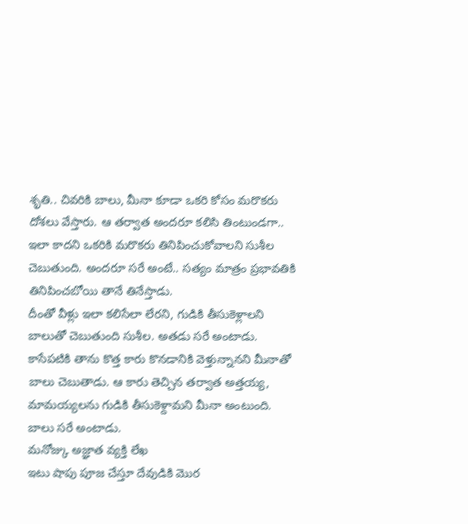శృతి.. చివరికి బాలు, మీనా కూడా ఒకరి కోసం మరొకరు దోశలు వేస్తారు. ఆ తర్వాత అందరూ కలిసి తింటుండగా.. ఇలా కాదని ఒకరికి మరొకరు తినిపించుకోవాలని సుశీల చెబుతుంది. అందరూ సరే అంటే.. సత్యం మాత్రం ప్రభావతికి తినిపించబోయి తానే తినేస్తాడు.
దీంతో వీళ్లు ఇలా కలిసేలా లేరని, గుడికి తీసుకెళ్లాలని బాలుతో చెబుతుంది సుశీల. అతడు సరే అంటాడు. కాసేపటికి తాను కొత్త కారు కొనడానికి వెళ్తున్నానని మీనాతో బాలు చెబుతాడు. ఆ కారు తెచ్చిన తర్వాత అత్తయ్య, మామయ్యలను గుడికి తీసుకెళ్దామని మీనా అంటుంది. బాలు సరే అంటాడు.
మనోజ్కు అజ్ఞాత వ్యక్తి లేఖ
ఇటు షాపు పూజ చేస్తూ దేవుడికి మొర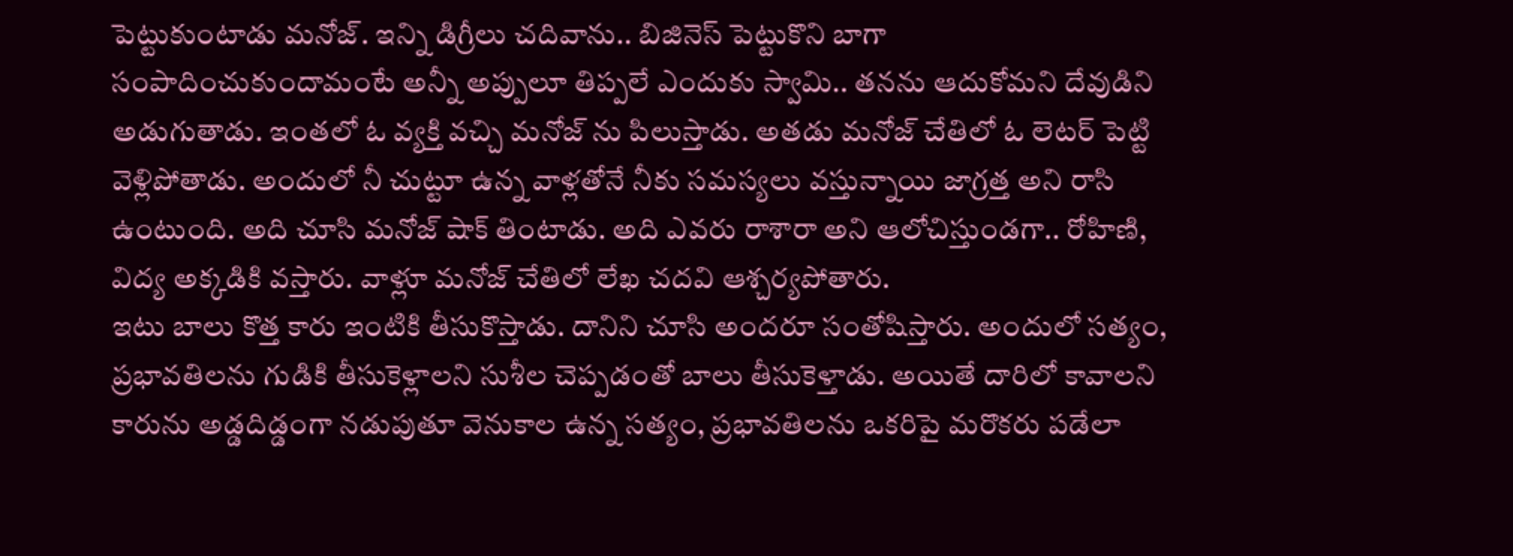పెట్టుకుంటాడు మనోజ్. ఇన్ని డిగ్రీలు చదివాను.. బిజినెస్ పెట్టుకొని బాగా సంపాదించుకుందామంటే అన్నీ అప్పులూ తిప్పలే ఎందుకు స్వామి.. తనను ఆదుకోమని దేవుడిని అడుగుతాడు. ఇంతలో ఓ వ్యక్తి వచ్చి మనోజ్ ను పిలుస్తాడు. అతడు మనోజ్ చేతిలో ఓ లెటర్ పెట్టి వెళ్లిపోతాడు. అందులో నీ చుట్టూ ఉన్న వాళ్లతోనే నీకు సమస్యలు వస్తున్నాయి జాగ్రత్త అని రాసి ఉంటుంది. అది చూసి మనోజ్ షాక్ తింటాడు. అది ఎవరు రాశారా అని ఆలోచిస్తుండగా.. రోహిణి, విద్య అక్కడికి వస్తారు. వాళ్లూ మనోజ్ చేతిలో లేఖ చదవి ఆశ్చర్యపోతారు.
ఇటు బాలు కొత్త కారు ఇంటికి తీసుకొస్తాడు. దానిని చూసి అందరూ సంతోషిస్తారు. అందులో సత్యం, ప్రభావతిలను గుడికి తీసుకెళ్లాలని సుశీల చెప్పడంతో బాలు తీసుకెళ్తాడు. అయితే దారిలో కావాలని కారును అడ్డదిడ్డంగా నడుపుతూ వెనుకాల ఉన్న సత్యం, ప్రభావతిలను ఒకరిపై మరొకరు పడేలా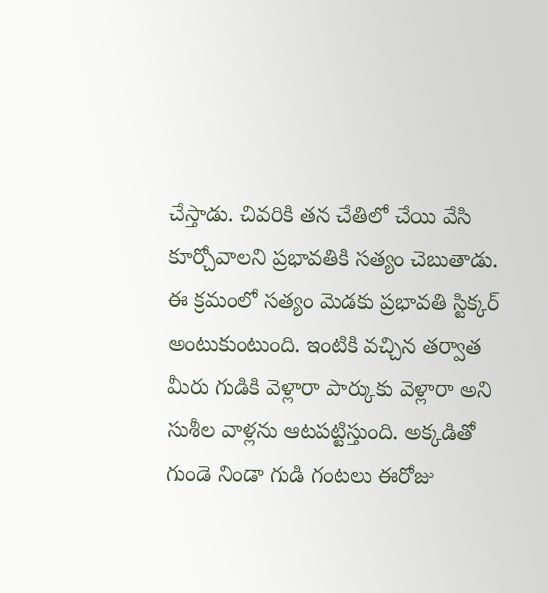చేస్తాడు. చివరికి తన చేతిలో చేయి వేసి కూర్చోవాలని ప్రభావతికి సత్యం చెబుతాడు. ఈ క్రమంలో సత్యం మెడకు ప్రభావతి స్టిక్కర్ అంటుకుంటుంది. ఇంటికి వచ్చిన తర్వాత మీరు గుడికి వెళ్లారా పార్కుకు వెళ్లారా అని సుశీల వాళ్లను ఆటపట్టిస్తుంది. అక్కడితో గుండె నిండా గుడి గంటలు ఈరోజు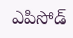ఎపిసోడ్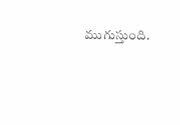ముగుస్తుంది.